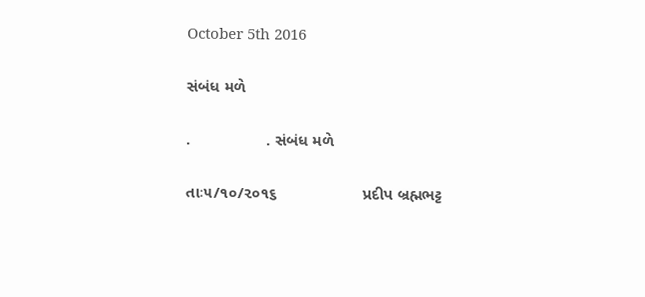October 5th 2016

સંબંધ મળે

.                 . સંબંધ મળે

તાઃ૫/૧૦/૨૦૧૬                   પ્રદીપ બ્રહ્મભટ્ટ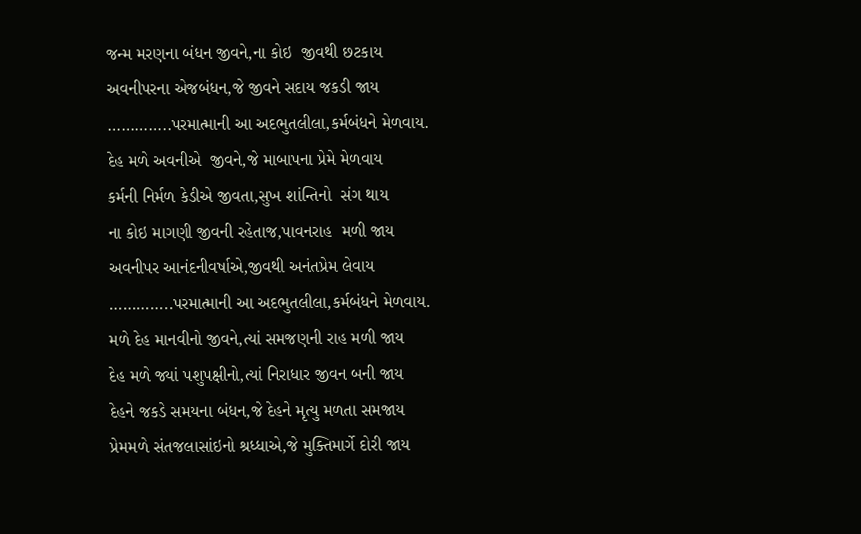જન્મ મરણના બંધન જીવને,ના કોઇ  જીવથી છટકાય
અવનીપરના એજબંધન,જે જીવને સદાય જકડી જાય
…………..પરમાત્માની આ અદભુતલીલા,કર્મબંધને મેળવાય.
દેહ મળે અવનીએ  જીવને,જે માબાપના પ્રેમે મેળવાય
કર્મની નિર્મળ કેડીએ જીવતા,સુખ શાંન્તિનો  સંગ થાય
ના કોઇ માગણી જીવની રહેતાજ,પાવનરાહ  મળી જાય
અવનીપર આનંદનીવર્ષાએ,જીવથી અનંતપ્રેમ લેવાય
…………..પરમાત્માની આ અદભુતલીલા,કર્મબંધને મેળવાય.
મળે દેહ માનવીનો જીવને,ત્યાં સમજણની રાહ મળી જાય
દેહ મળે જ્યાં પશુપક્ષીનો,ત્યાં નિરાધાર જીવન બની જાય
દેહને જકડે સમયના બંધન,જે દેહને મૃત્યુ મળતા સમજાય
પ્રેમમળે સંતજલાસાંઇનો શ્રધ્ધાએ,જે મુક્તિમાર્ગે દોરી જાય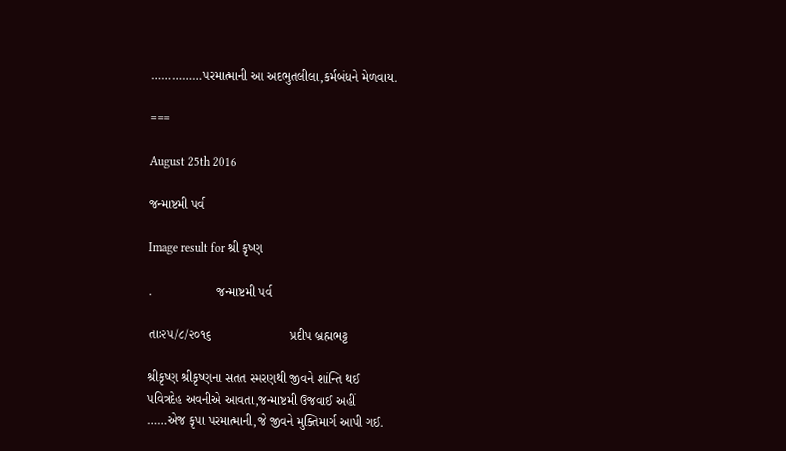……………પરમાત્માની આ અદભુતલીલા,કર્મબંધને મેળવાય.

===

August 25th 2016

જન્માષ્ટમી પર્વ

Image result for શ્રી કૃષ્ણ

.                  જન્માષ્ટમી પર્વ

તાઃ૨૫/૮/૨૦૧૬                      પ્રદીપ બ્રહ્મભટ્ટ

શ્રીકૃષ્ણ શ્રીકૃષ્ણના સતત સ્મરણથી જીવને શાંન્તિ થઈ
પવિત્રદેહ અવનીએ આવતા,જન્માષ્ટમી ઉજવાઈ અહીં
……એજ કૃપા પરમાત્માની,જે જીવને મુક્તિમાર્ગ આપી ગઈ.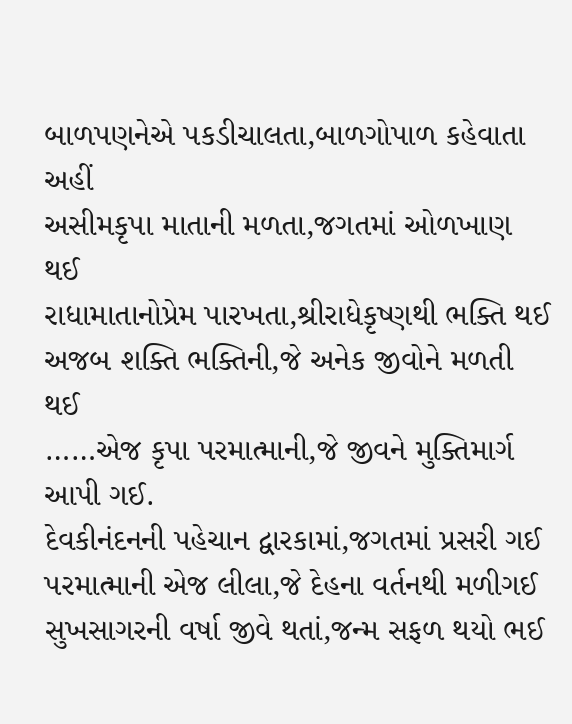બાળપણનેએ પકડીચાલતા,બાળગોપાળ કહેવાતા અહીં
અસીમકૃપા માતાની મળતા,જગતમાં ઓળખાણ થઈ
રાધામાતાનોપ્રેમ પારખતા,શ્રીરાધેકૃષ્ણથી ભક્તિ થઈ
અજબ શક્તિ ભક્તિની,જે અનેક જીવોને મળતી થઈ
……એજ કૃપા પરમાત્માની,જે જીવને મુક્તિમાર્ગ આપી ગઈ.
દેવકીનંદનની પહેચાન દ્વારકામાં,જગતમાં પ્રસરી ગઈ
પરમાત્માની એજ લીલા,જે દેહના વર્તનથી મળીગઈ
સુખસાગરની વર્ષા જીવે થતાં,જન્મ સફળ થયો ભઈ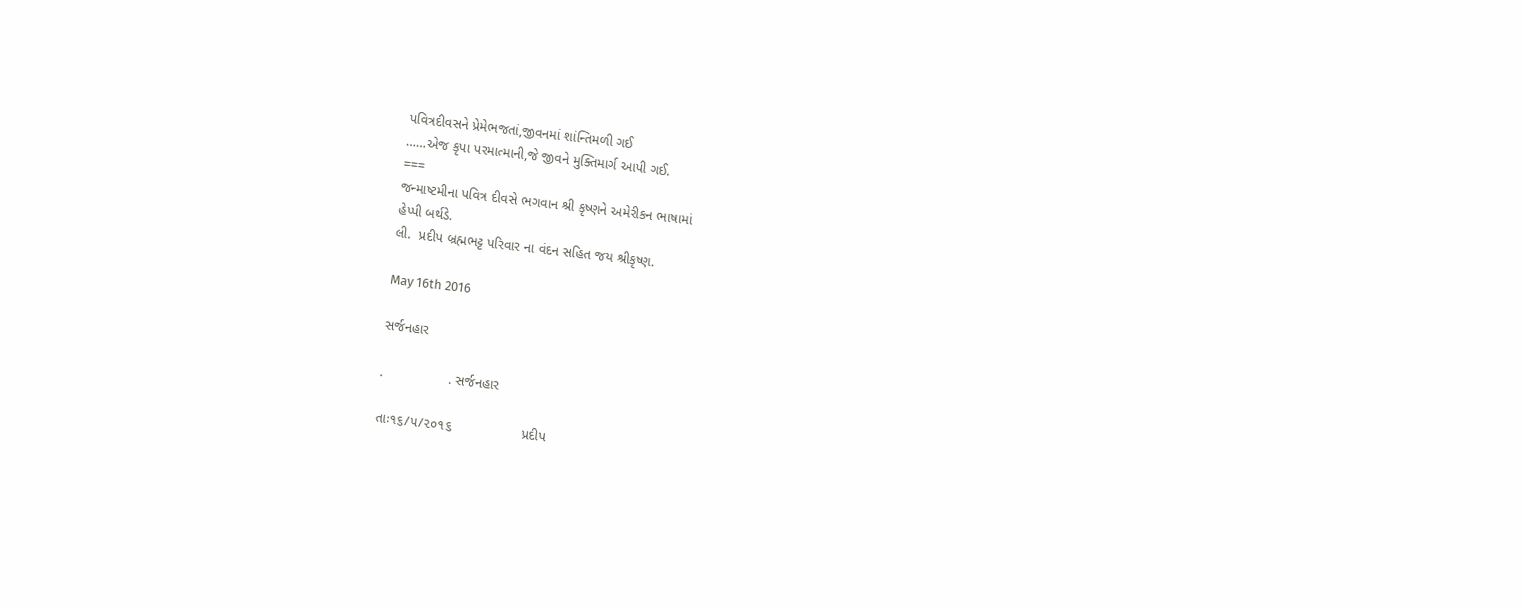પવિત્રદીવસને પ્રેમેભજતાં,જીવનમાં શાંન્તિમળી ગઈ
……એજ કૃપા પરમાત્માની,જે જીવને મુક્તિમાર્ગ આપી ગઈ.
===
જન્માષ્ટમીના પવિત્ર દીવસે ભગવાન શ્રી કૃષ્ણને અમેરીકન ભાષામાં
હેપ્પી બર્થડે.
લી.  પ્રદીપ બ્રહ્મભટ્ટ પરિવાર ના વંદન સહિત જય શ્રીકૃષ્ણ.

May 16th 2016

સર્જનહાર

.                 . સર્જનહાર

તાઃ૧૬/૫/૨૦૧૬                  પ્રદીપ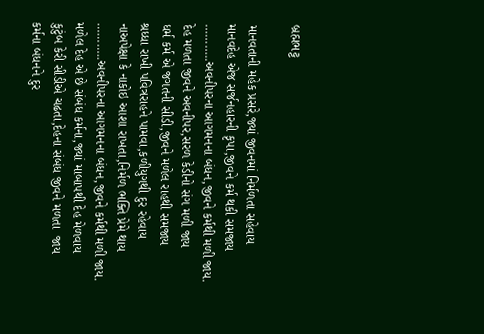બ્રહ્મભટ્ટ

માનવતાની મહેક પ્રસરે,જ્યાં જીવનમાં નિર્મળતા સહેવાય
માનવદેહ એજ સર્જનહારની કૃપા,જીવને કર્મ થકી સમજાય
………..અવનીપરના આગમનના બંધન,જીવને કર્મથી મળી જાય.
દેહ મળતા જીવને અવનીપર,સરળ કેડીનો સંગ મળી જાય
ધર્મ કર્મ એ જગતની સીડી,જીવને મળેલ રાહથી સમજાય
શ્રધ્ધા રાખી પવિત્રરાહને પામવા,કળીયુગથી દુર રહેવાય
નાઅપેક્ષા કે નાકોઇ આશા રાખતા,નિર્મળ ભક્તિ પ્રેમે થાય
………..અવનીપરના આગમનના બંધન,જીવને કર્મથી મળી જાય.
મળેલ દેહ એ છે સંબંધ કર્મના,જ્યાં માબાપથી દેહ મેળવાય
કુટુંબ કેરી સીડીએ ચઢતા,દેહના સંબંધ જીવને મળતા  જાય
કર્મના બંધનને દુર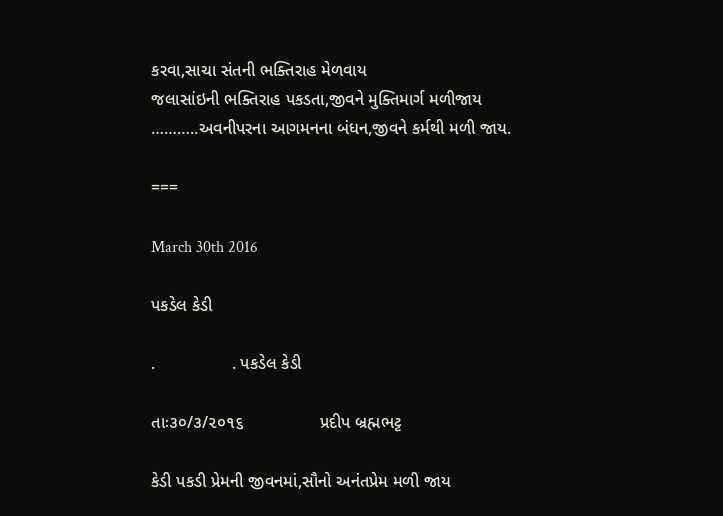કરવા,સાચા સંતની ભક્તિરાહ મેળવાય
જલાસાંઇની ભક્તિરાહ પકડતા,જીવને મુક્તિમાર્ગ મળીજાય
………..અવનીપરના આગમનના બંધન,જીવને કર્મથી મળી જાય.

===

March 30th 2016

પકડેલ કેડી

.                . પકડેલ કેડી

તાઃ૩૦/૩/૨૦૧૬                પ્રદીપ બ્રહ્મભટ્ટ

કેડી પકડી પ્રેમની જીવનમાં,સૌનો અનંતપ્રેમ મળી જાય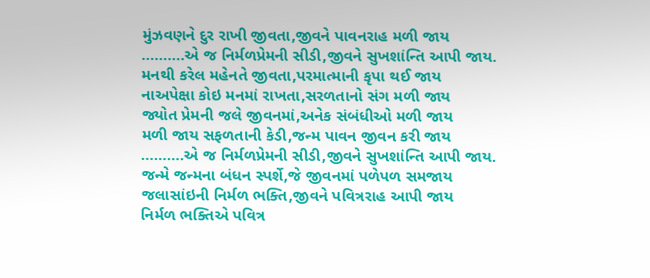મુંઝવણને દુર રાખી જીવતા,જીવને પાવનરાહ મળી જાય
……….એ જ નિર્મળપ્રેમની સીડી,જીવને સુખશાંન્તિ આપી જાય.
મનથી કરેલ મહેનતે જીવતા,પરમાત્માની કૃપા થઈ જાય
નાઅપેક્ષા કોઇ મનમાં રાખતા,સરળતાનો સંગ મળી જાય
જ્યોત પ્રેમની જલે જીવનમાં,અનેક સંબંધીઓ મળી જાય
મળી જાય સફળતાની કેડી,જન્મ પાવન જીવન કરી જાય
……….એ જ નિર્મળપ્રેમની સીડી,જીવને સુખશાંન્તિ આપી જાય.
જન્મે જન્મના બંધન સ્પર્શે,જે જીવનમાં પળેપળ સમજાય
જલાસાંઇની નિર્મળ ભક્તિ,જીવને પવિત્રરાહ આપી જાય
નિર્મળ ભક્તિએ પવિત્ર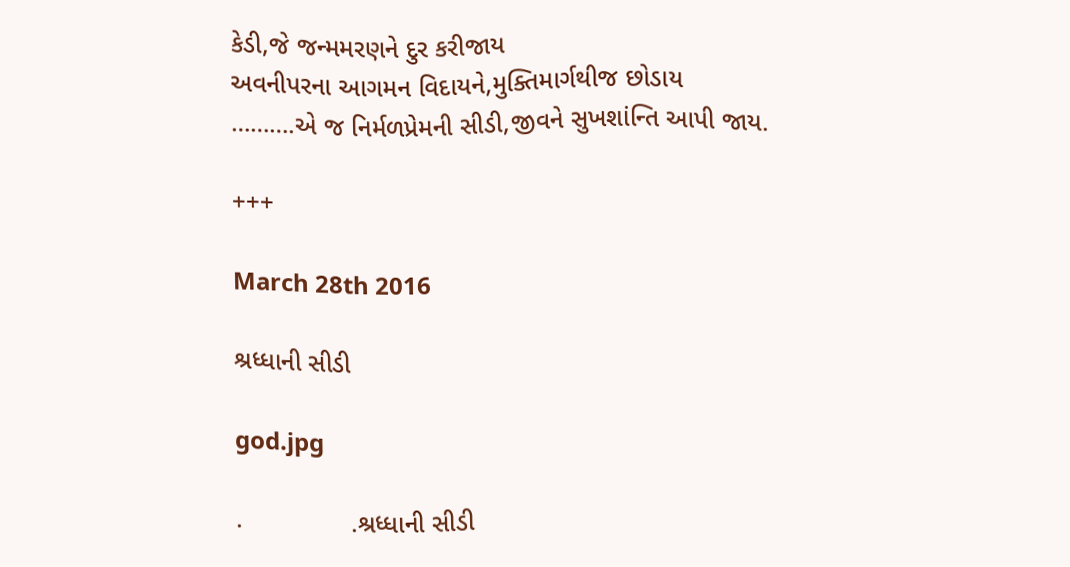કેડી,જે જન્મમરણને દુર કરીજાય
અવનીપરના આગમન વિદાયને,મુક્તિમાર્ગથીજ છોડાય
……….એ જ નિર્મળપ્રેમની સીડી,જીવને સુખશાંન્તિ આપી જાય.

+++

March 28th 2016

શ્રધ્ધાની સીડી

god.jpg

.               .શ્રધ્ધાની સીડી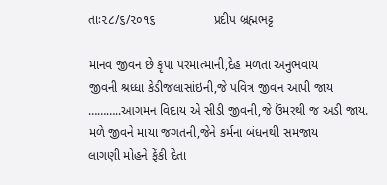તાઃ૨૮/૬/૨૦૧૬                પ્રદીપ બ્રહ્મભટ્ટ

માનવ જીવન છે કૃપા પરમાત્માની,દેહ મળતા અનુભવાય
જીવની શ્રધ્ધા કેડીજલાસાંઇની,જે પવિત્ર જીવન આપી જાય
………..આગમન વિદાય એ સીડી જીવની,જે ઉંમરથી જ અડી જાય.
મળે જીવને માયા જગતની,જેને કર્મના બંધનથી સમજાય
લાગણી મોહને ફેંકી દેતા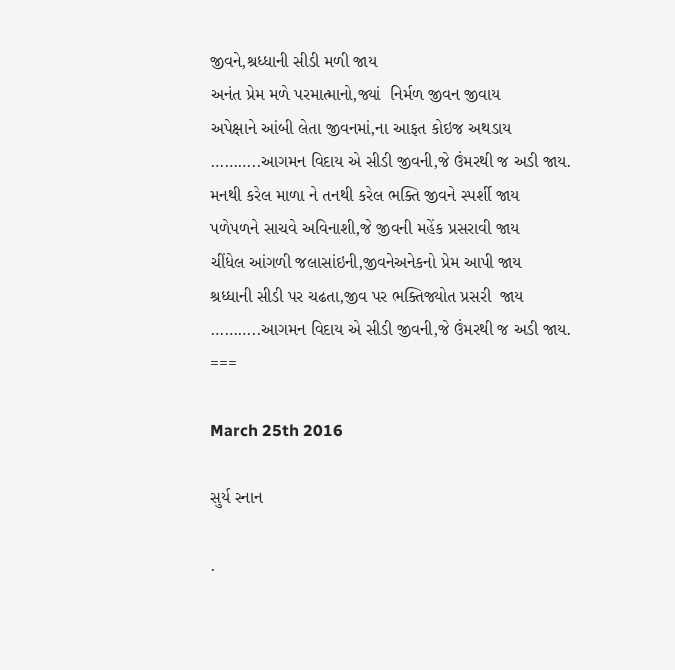જીવને,શ્રધ્ધાની સીડી મળી જાય
અનંત પ્રેમ મળે પરમાત્માનો,જ્યાં  નિર્મળ જીવન જીવાય
અપેક્ષાને આંબી લેતા જીવનમાં,ના આફત કોઇજ અથડાય
………..આગમન વિદાય એ સીડી જીવની,જે ઉંમરથી જ અડી જાય.
મનથી કરેલ માળા ને તનથી કરેલ ભક્તિ જીવને સ્પર્શી જાય
પળેપળને સાચવે અવિનાશી,જે જીવની મહેંક પ્રસરાવી જાય
ચીંધેલ આંગળી જલાસાંઇની,જીવનેઅનેકનો પ્રેમ આપી જાય
શ્રધ્ધાની સીડી પર ચઢતા,જીવ પર ભક્તિજ્યોત પ્રસરી  જાય
………..આગમન વિદાય એ સીડી જીવની,જે ઉંમરથી જ અડી જાય.
===

March 25th 2016

સુર્ય સ્નાન

.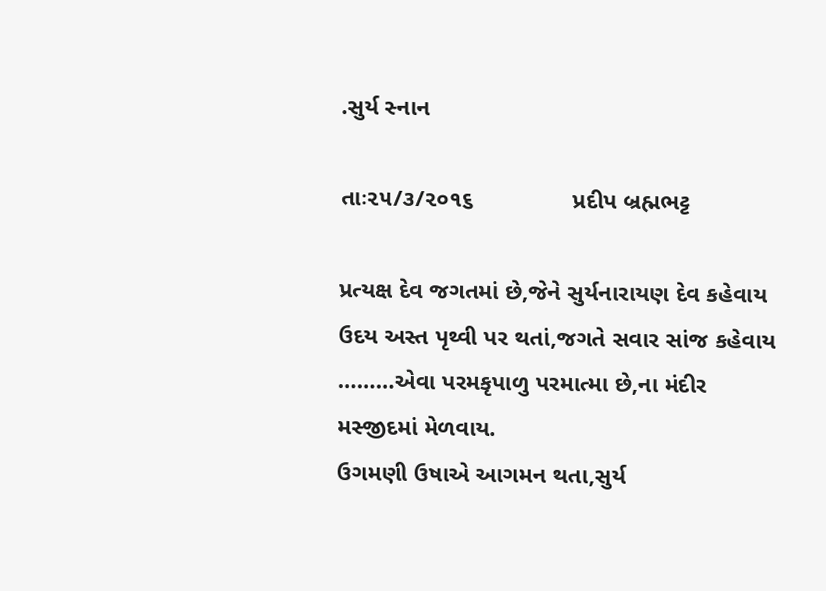.સુર્ય સ્નાન

તાઃ૨૫/૩/૨૦૧૬               પ્રદીપ બ્રહ્મભટ્ટ

પ્રત્યક્ષ દેવ જગતમાં છે,જેને સુર્યનારાયણ દેવ કહેવાય
ઉદય અસ્ત પૃથ્વી પર થતાં,જગતે સવાર સાંજ કહેવાય ………એવા પરમકૃપાળુ પરમાત્મા છે,ના મંદીર મસ્જીદમાં મેળવાય.
ઉગમણી ઉષાએ આગમન થતા,સુર્ય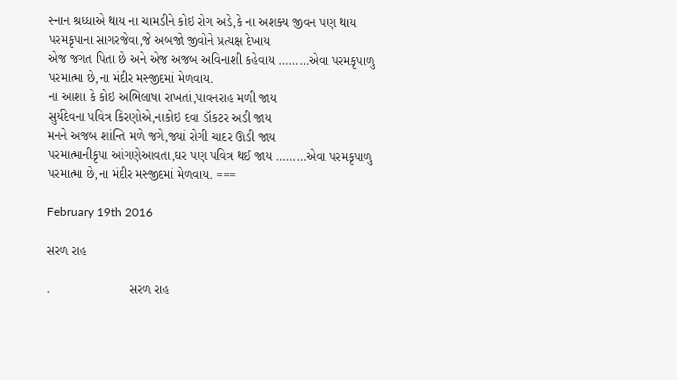સ્નાન શ્રધ્ધાએ થાય ના ચામડીને કોઇ રોગ અડે,કે ના અશક્ય જીવન પણ થાય પરમકૃપાના સાગરજેવા,જે અબજો જીવોને પ્રત્યક્ષ દેખાય
એજ જગત પિતા છે અને એજ અજબ અવિનાશી કહેવાય ………એવા પરમકૃપાળુ પરમાત્મા છે,ના મંદીર મસ્જીદમાં મેળવાય.
ના આશા કે કોઇ અભિલાષા રાખતાં,પાવનરાહ મળી જાય
સુર્યદેવના પવિત્ર કિરણોએ,નાકોઇ દવા ડૉકટર અડી જાય
મનને અજબ શાંન્તિ મળે જગે,જ્યાં રોગી ચાદર ઊડી જાય
પરમાત્માનીકૃપા આંગણેઆવતા,ઘર પણ પવિત્ર થઈ જાય ………એવા પરમકૃપાળુ પરમાત્મા છે,ના મંદીર મસ્જીદમાં મેળવાય. ===

February 19th 2016

સરળ રાહ

.                      સરળ રાહ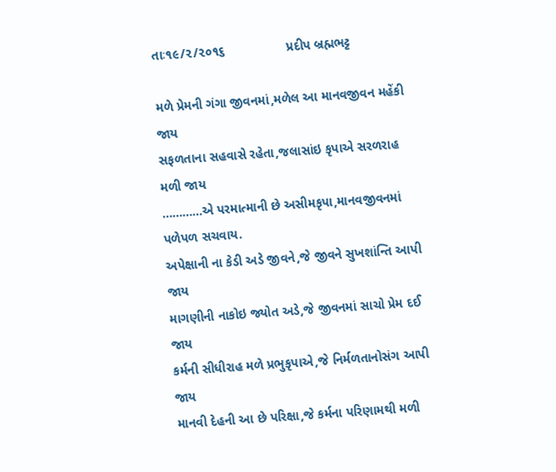તાઃ૧૯/૨/૨૦૧૬                 પ્રદીપ બ્રહ્મભટ્ટ

મળે પ્રેમની ગંગા જીવનમાં,મળેલ આ માનવજીવન મહેંકી જાય
સફળતાના સહવાસે રહેતા,જલાસાંઇ કૃપાએ સરળરાહ મળી જાય
…………એ પરમાત્માની છે અસીમકૃપા,માનવજીવનમાં પળેપળ સચવાય.
અપેક્ષાની ના કેડી અડે જીવને,જે જીવને સુખશાંન્તિ આપી જાય
માગણીની નાકોઇ જ્યોત અડે,જે જીવનમાં સાચો પ્રેમ દઈ જાય
કર્મની સીધીરાહ મળે પ્રભુકૃપાએ,જે નિર્મળતાનોસંગ આપી જાય
માનવી દેહની આ છે પરિક્ષા,જે કર્મના પરિણામથી મળી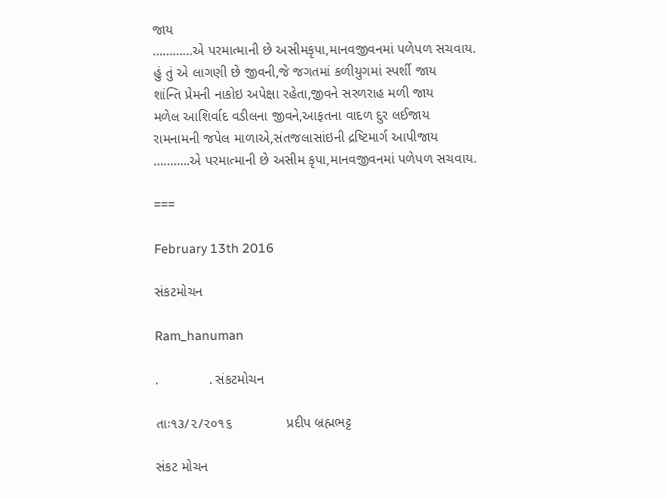જાય
…………એ પરમાત્માની છે અસીમકૃપા,માનવજીવનમાં પળેપળ સચવાય.
હું તું એ લાગણી છે જીવની,જે જગતમાં કળીયુગમાં સ્પર્શી જાય
શાંન્તિ પ્રેમની નાકોઇ અપેક્ષા રહેતા,જીવને સરળરાહ મળી જાય
મળેલ આશિર્વાદ વડીલના જીવને,આફતના વાદળ દુર લઈજાય
રામનામની જપેલ માળાએ,સંતજલાસાંઇની દ્રષ્ટિમાર્ગ આપીજાય
………..એ પરમાત્માની છે અસીમ કૃપા,માનવજીવનમાં પળેપળ સચવાય.

===

February 13th 2016

સંકટમોચન

Ram_hanuman

.             . સંકટમોચન

તાઃ૧૩/૨/૨૦૧૬              પ્રદીપ બ્રહ્મભટ્ટ

સંકટ મોચન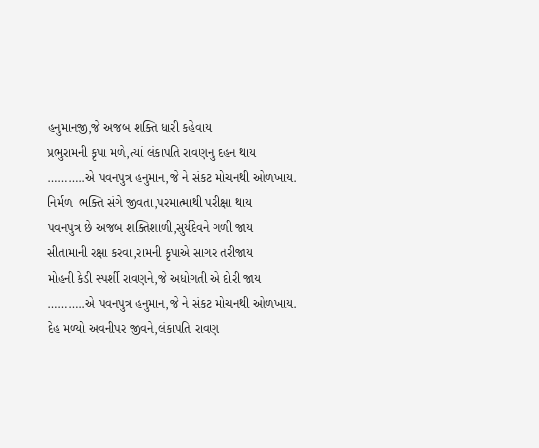હનુમાનજી,જે અજબ શક્તિ ધારી કહેવાય
પ્રભુરામની કૃપા મળે,ત્યાં લંકાપતિ રાવણનુ દહન થાય
………..એ પવનપુત્ર હનુમાન,જે ને સંકટ મોચનથી ઓળખાય.
નિર્મળ  ભક્તિ સંગે જીવતા,પરમાત્માથી પરીક્ષા થાય
પવનપુત્ર છે અજબ શક્તિશાળી,સુર્યદેવને ગળી જાય
સીતામાની રક્ષા કરવા,રામની કૃપાએ સાગર તરીજાય
મોહની કેડી સ્પર્શી રાવણને,જે અધોગતી એ દોરી જાય
………..એ પવનપુત્ર હનુમાન,જે ને સંકટ મોચનથી ઓળખાય.
દેહ મળ્યો અવનીપર જીવને,લંકાપતિ રાવણ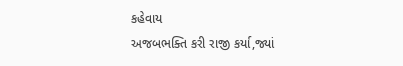કહેવાય
અજબભક્તિ કરી રાજી કર્યા,જ્યાં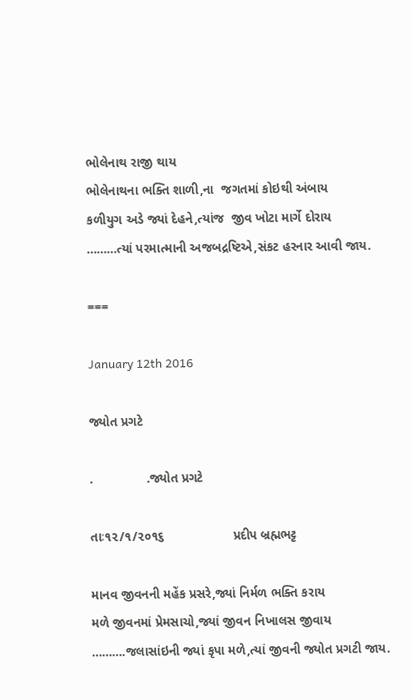ભોલેનાથ રાજી થાય
ભોલેનાથના ભક્તિ શાળી,ના  જગતમાં કોઇથી અંબાય
કળીયુગ અડે જ્યાં દેહને,ત્યાંજ  જીવ ખોટા માર્ગે દોરાય
………ત્યાં પરમાત્માની અજબદ્રષ્ટિએ,સંકટ હરનાર આવી જાય.

===

January 12th 2016

જ્યોત પ્રગટે

.               .જ્યોત પ્રગટે

તાઃ૧૨/૧/૨૦૧૬                   પ્રદીપ બ્રહ્મભટ્ટ

માનવ જીવનની મહેંક પ્રસરે,જ્યાં નિર્મળ ભક્તિ કરાય
મળે જીવનમાં પ્રેમસાચો,જ્યાં જીવન નિખાલસ જીવાય
……….જલાસાંઇની જ્યાં કૃપા મળે,ત્યાં જીવની જ્યોત પ્રગટી જાય.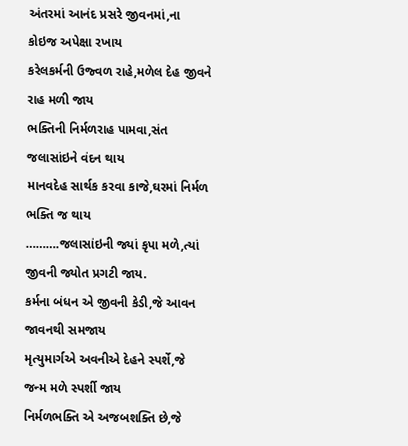અંતરમાં આનંદ પ્રસરે જીવનમાં,ના કોઇજ અપેક્ષા રખાય
કરેલકર્મની ઉજ્વળ રાહે,મળેલ દેહ જીવને રાહ મળી જાય
ભક્તિની નિર્મળરાહ પામવા,સંત જલાસાંઇને વંદન થાય
માનવદેહ સાર્થક કરવા કાજે,ઘરમાં નિર્મળ ભક્તિ જ થાય
……….જલાસાંઇની જ્યાં કૃપા મળે,ત્યાં જીવની જ્યોત પ્રગટી જાય.
કર્મના બંધન એ જીવની કેડી,જે આવન જાવનથી સમજાય
મૃત્યુમાર્ગએ અવનીએ દેહને સ્પર્શે,જે જન્મ મળે સ્પર્શી જાય
નિર્મળભક્તિ એ અજબશક્તિ છે,જે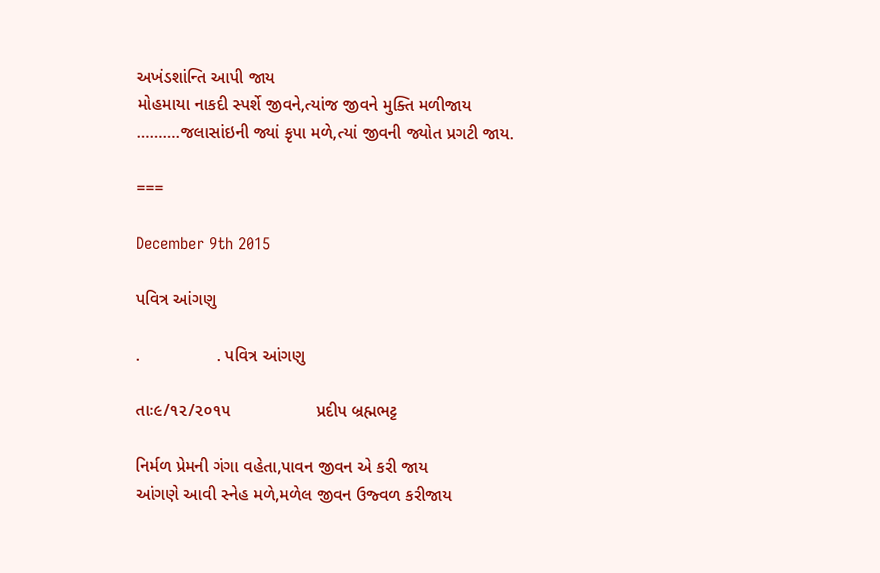અખંડશાંન્તિ આપી જાય
મોહમાયા નાકદી સ્પર્શે જીવને,ત્યાંજ જીવને મુક્તિ મળીજાય
……….જલાસાંઇની જ્યાં કૃપા મળે,ત્યાં જીવની જ્યોત પ્રગટી જાય.

===

December 9th 2015

પવિત્ર આંગણુ

.                . પવિત્ર આંગણુ

તાઃ૯/૧૨/૨૦૧૫                  પ્રદીપ બ્રહ્મભટ્ટ

નિર્મળ પ્રેમની ગંગા વહેતા,પાવન જીવન એ કરી જાય
આંગણે આવી સ્નેહ મળે,મળેલ જીવન ઉજ્વળ કરીજાય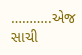………..એજ  સાચી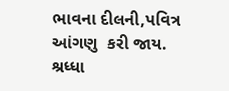ભાવના દીલની,પવિત્ર આંગણુ  કરી જાય.
શ્રધ્ધા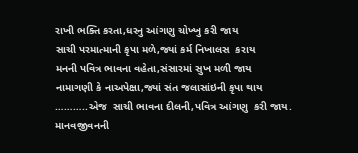રાખી ભક્તિ કરતા,ધરનુ આંગણુ ચોખ્ખુ કરી જાય
સાચી પરમાત્માની કૃપા મળે,જ્યાં કર્મ નિખાલસ  કરાય
મનની પવિત્ર ભાવના વહેતા,સંસારમાં સુખ મળી જાય
નામાગણી કે નાઅપેક્ષા,જ્યાં સંત જલાસાંઇની કૃપા થાય
………..એજ  સાચી ભાવના દીલની,પવિત્ર આંગણુ  કરી જાય.
માનવજીવનની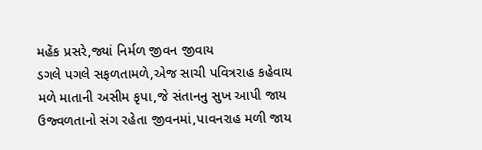મહેંક પ્રસરે,જ્યાં નિર્મળ જીવન જીવાય
ડગલે પગલે સફળતામળે,એજ સાચી પવિત્રરાહ કહેવાય
મળે માતાની અસીમ કૃપા,જે સંતાનનુ સુખ આપી જાય
ઉજ્વળતાનો સંગ રહેતા જીવનમાં,પાવનરાહ મળી જાય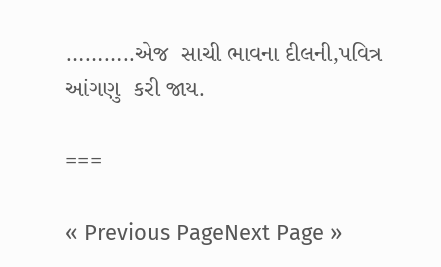………..એજ  સાચી ભાવના દીલની,પવિત્ર આંગણુ  કરી જાય.

===

« Previous PageNext Page »